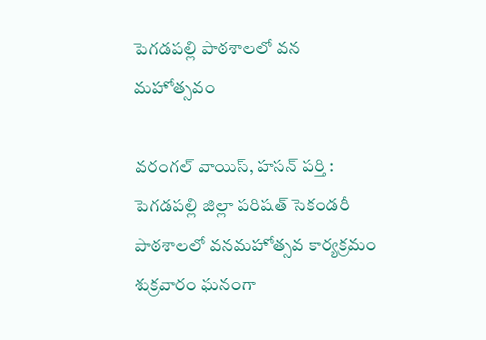పెగడపల్లి పాఠశాలలో వన మహోత్సవం

వరంగల్ వాయిస్, హసన్ పర్తి : పెగడపల్లి జిల్లా పరిషత్ సెకండరీ పాఠశాలలో వనమహోత్సవ కార్యక్రమం శుక్రవారం ఘనంగా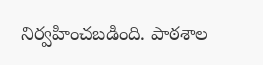నిర్వహించబడింది. పాఠశాల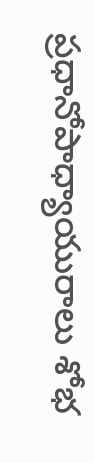ప్రధానోపాధ్యాయురాలు శోభ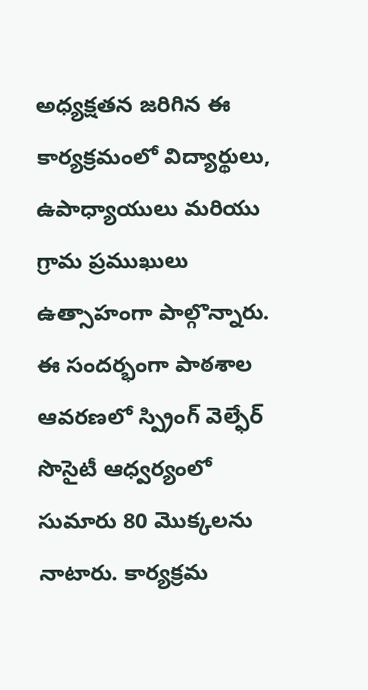అధ్యక్షతన జరిగిన ఈ కార్యక్రమంలో విద్యార్థులు, ఉపాధ్యాయులు మరియు గ్రామ ప్రముఖులు ఉత్సాహంగా పాల్గొన్నారు. ఈ సందర్భంగా పాఠశాల ఆవరణలో స్ప్రింగ్ వెల్ఫేర్ సొసైటీ ఆధ్వర్యంలో సుమారు 80 మొక్కలను నాటారు. కార్యక్రమ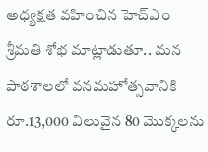అధ్యక్షత వహించిన హెచ్‌ఎం శ్రీమతి శోభ మాట్లాడుతూ.. మన పాఠశాలలో వనమహోత్సవానికి రూ.13,000 విలువైన 80 మొక్కలను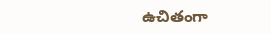ఉచితంగా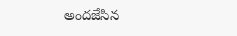అందజేసిన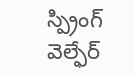స్ప్రింగ్ వెల్ఫేర్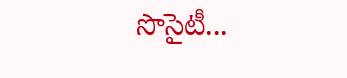సొసైటీ...